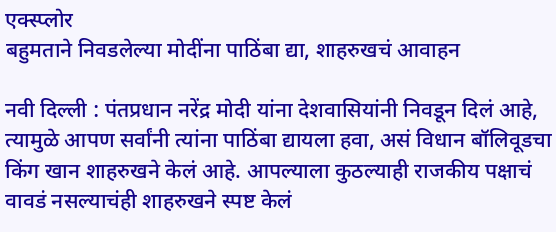एक्स्प्लोर
बहुमताने निवडलेल्या मोदींना पाठिंबा द्या, शाहरुखचं आवाहन

नवी दिल्ली : पंतप्रधान नरेंद्र मोदी यांना देशवासियांनी निवडून दिलं आहे, त्यामुळे आपण सर्वांनी त्यांना पाठिंबा द्यायला हवा, असं विधान बॉलिवूडचा किंग खान शाहरुखने केलं आहे. आपल्याला कुठल्याही राजकीय पक्षाचं वावडं नसल्याचंही शाहरुखने स्पष्ट केलं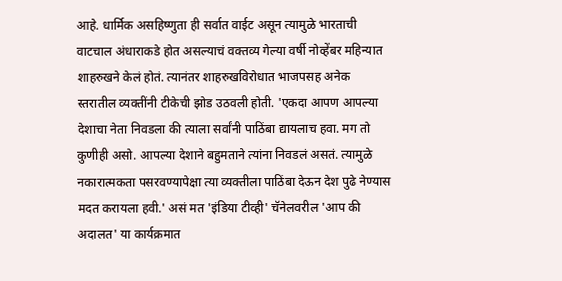आहे. धार्मिक असहिष्णुता ही सर्वात वाईट असून त्यामुळे भारताची वाटचाल अंधाराकडे होत असल्याचं वक्तव्य गेल्या वर्षी नोव्हेंबर महिन्यात शाहरुखने केलं होतं. त्यानंतर शाहरुखविरोधात भाजपसह अनेक स्तरातील व्यक्तींनी टीकेची झोड उठवली होती. 'एकदा आपण आपल्या देशाचा नेता निवडला की त्याला सर्वांनी पाठिंबा द्यायलाच हवा. मग तो कुणीही असो. आपल्या देशाने बहुमताने त्यांना निवडलं असतं. त्यामुळे नकारात्मकता पसरवण्यापेक्षा त्या व्यक्तीला पाठिंबा देऊन देश पुढे नेण्यास मदत करायला हवी.' असं मत 'इंडिया टीव्ही' चॅनेलवरील 'आप की अदालत' या कार्यक्रमात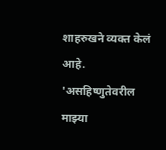शाहरुखने व्यक्त केलं आहे. 'असहिष्णुतेवरील माझ्या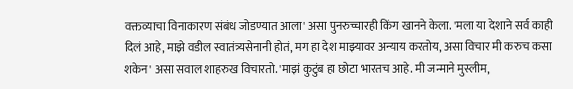वक्तव्याचा विनाकारण संबंध जोडण्यात आला' असा पुनरुच्चारही किंग खानने केला. 'मला या देशाने सर्व काही दिलं आहे, माझे वडील स्वातंत्र्यसेनानी होतं, मग हा देश माझ्यावर अन्याय करतोय, असा विचार मी करुच कसा शकेन' असा सवाल शाहरुख विचारतो. 'माझं कुटुंब हा छोटा भारतच आहे. मी जन्माने मुस्लीम,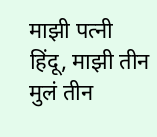माझी पत्नी हिंदू, माझी तीन मुलं तीन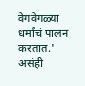वेगवेगळ्या धर्मांचं पालन करतात.' असंही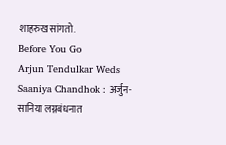शाहरुख सांगतो.
Before You Go
Arjun Tendulkar Weds Saaniya Chandhok : अर्जुन-सानिया लग्नबंधनात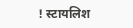! स्टायलिश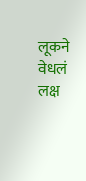लूकने वेधलं लक्ष